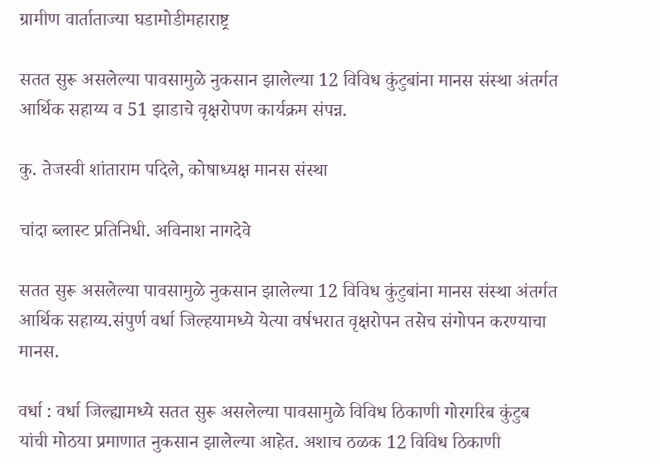ग्रामीण वार्ताताज्या घडामोडीमहाराष्ट्र

सतत सुरू असलेल्या पावसामुळे नुकसान झालेल्या 12 विविध कुंटुबांना मानस संस्था अंतर्गत आर्थिक सहाय्य व 51 झाडाचे वृक्षरोपण कार्यक्रम संपन्न.

कु. तेजस्वी शांताराम पदिले, कोषाध्यक्ष मानस संस्था

चांदा ब्लास्ट प्रतिनिधी. अविनाश नागदेवे

सतत सुरू असलेल्या पावसामुळे नुकसान झालेल्या 12 विविध कुंटुबांना मानस संस्था अंतर्गत आर्थिक सहाय्य.संपुर्ण वर्धा जिल्हयामध्ये येत्या वर्षभरात वृक्षरोपन तसेच संगोपन करण्याचा मानस.

वर्धा : वर्धा जिल्ह्यामध्ये सतत सुरू असलेल्या पावसामुळे विविध ठिकाणी गोरगरिब कुंटुब यांची मोठया प्रमाणात नुकसान झालेल्या आहेत. अशाच ठळक 12 विविध ठिकाणी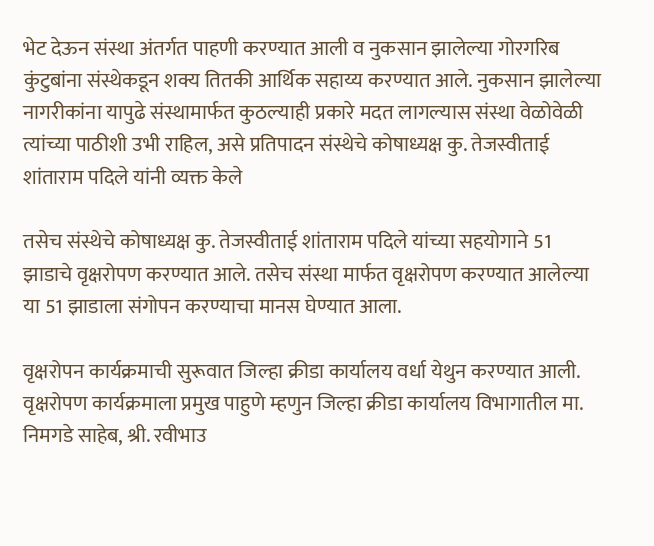भेट देऊन संस्था अंतर्गत पाहणी करण्यात आली व नुकसान झालेल्या गोरगरिब कुंटुबांना संस्थेकडून शक्य तितकी आर्थिक सहाय्य करण्यात आले. नुकसान झालेल्या नागरीकांना यापुढे संस्थामार्फत कुठल्याही प्रकारे मदत लागल्यास संस्था वेळोवेळी त्यांच्या पाठीशी उभी राहिल, असे प्रतिपादन संस्थेचे कोषाध्यक्ष कु. तेजस्वीताई शांताराम पदिले यांनी व्यक्त केले

तसेच संस्थेचे कोषाध्यक्ष कु. तेजस्वीताई शांताराम पदिले यांच्या सहयोगाने 51 झाडाचे वृक्षरोपण करण्यात आले. तसेच संस्था मार्फत वृक्षरोपण करण्यात आलेल्या या 51 झाडाला संगोपन करण्याचा मानस घेण्यात आला.

वृक्षरोपन कार्यक्रमाची सुरूवात जिल्हा क्रीडा कार्यालय वर्धा येथुन करण्यात आली. वृक्षरोपण कार्यक्रमाला प्रमुख पाहुणे म्हणुन जिल्हा क्रीडा कार्यालय विभागातील मा. निमगडे साहेब, श्री. रवीभाउ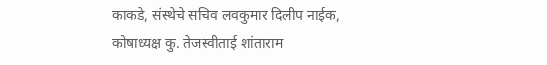काकडे, संस्थेचे सचिव लवकुमार दिलीप नाईक, कोषाध्यक्ष कु. तेजस्वीताई शांताराम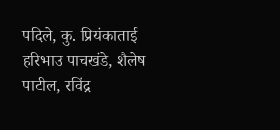पदिले, कु. प्रियंकाताई हरिभाउ पाचखंडे, शैलेष पाटील, रविंद्र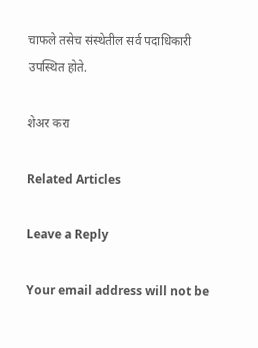चाफले तसेच संस्थेतील सर्व पदाधिकारी उपस्थित होते.

शेअर करा

Related Articles

Leave a Reply

Your email address will not be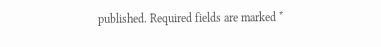published. Required fields are marked *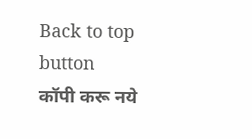Back to top button
कॉपी करू नये